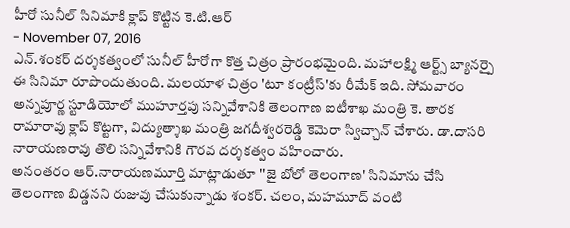హీరో సునీల్ సినిమాకి క్లాప్ కొట్టిన కె.టి.ఆర్
- November 07, 2016
ఎన్.శంకర్ దర్శకత్వంలో సునీల్ హీరోగా కొత్త చిత్రం ప్రారంభమైంది. మహాలక్ష్మి ఆర్ట్స్ బ్యానర్పై ఈ సినిమా రూపొందుతుంది. మలయాళ చిత్రం 'టూ కంట్రీస్'కు రీమేక్ ఇది. సోమవారం అన్నపూర్ణ స్టూడియోలో ముహూర్తపు సన్నివేశానికి తెలంగాణ ఐటీశాఖ మంత్రి కె. తారక రామారావు క్లాప్ కొట్టగా, విద్యుత్శాఖ మంత్రి జగదీశ్వరరెడ్డి కెమెరా స్విచ్చాన్ చేశారు. డా.దాసరి నారాయణరావు తొలి సన్నివేశానికి గౌరవ దర్శకత్వం వహించారు.
అనంతరం ఆర్.నారాయణమూర్తి మాట్లాడుతూ ''జై బోలో తెలంగాణ' సినిమాను చేసి తెలంగాణ బిడ్డనని రుజువు చేసుకున్నాడు శంకర్. చలం, మహమూద్ వంటి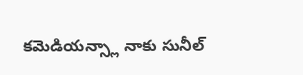కమెడియన్స్లా నాకు సునీల్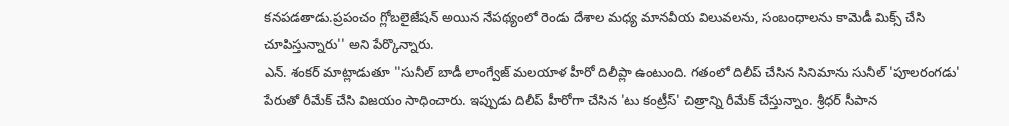కనపడతాడు.ప్రపంచం గ్లోబలైజేషన్ అయిన నేపథ్యంలో రెండు దేశాల మధ్య మానవీయ విలువలను, సంబంధాలను కామెడీ మిక్స్ చేసి చూపిస్తున్నారు'' అని పేర్కొన్నారు.
ఎన్. శంకర్ మాట్లాడుతూ ''సునీల్ బాడీ లాంగ్వేజ్ మలయాళ హీరో దిలీప్లా ఉంటుంది. గతంలో దిలీప్ చేసిన సినిమాను సునీల్ 'పూలరంగడు' పేరుతో రీమేక్ చేసి విజయం సాధించారు. ఇప్పుడు దిలీప్ హీరోగా చేసిన 'టు కంట్రీస్' చిత్రాన్ని రీమేక్ చేస్తున్నాం. శ్రీధర్ సీపాన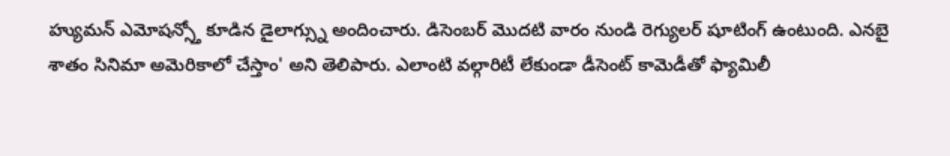హ్యుమన్ ఎమోషన్స్తో కూడిన డైలాగ్స్ను అందించారు. డిసెంబర్ మొదటి వారం నుండి రెగ్యులర్ షూటింగ్ ఉంటుంది. ఎనబై శాతం సినిమా అమెరికాలో చేస్తాం' అని తెలిపారు. ఎలాంటి వల్గారిటీ లేకుండా డీసెంట్ కామెడీతో ఫ్యామిలీ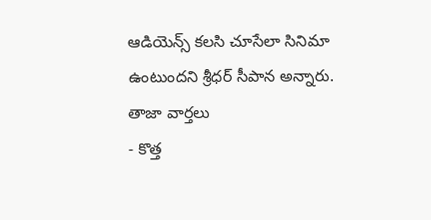ఆడియెన్స్ కలసి చూసేలా సినిమా ఉంటుందని శ్రీధర్ సీపాన అన్నారు.
తాజా వార్తలు
- కొత్త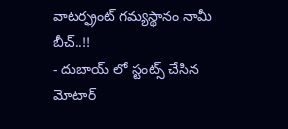వాటర్ఫ్రంట్ గమ్యస్థానం నామీ బీచ్..!!
- దుబాయ్ లో స్టంట్స్ చేసిన మోటార్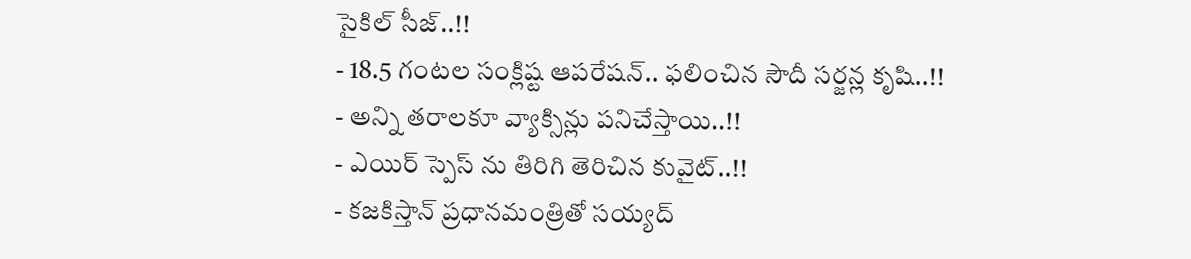సైకిల్ సీజ్..!!
- 18.5 గంటల సంక్లిష్ట ఆపరేషన్.. ఫలించిన సౌదీ సర్జన్ల కృషి..!!
- అన్ని తరాలకూ వ్యాక్సిన్లు పనిచేస్తాయి..!!
- ఎయిర్ స్పెస్ ను తిరిగి తెరిచిన కువైట్..!!
- కజకిస్తాన్ ప్రధానమంత్రితో సయ్యద్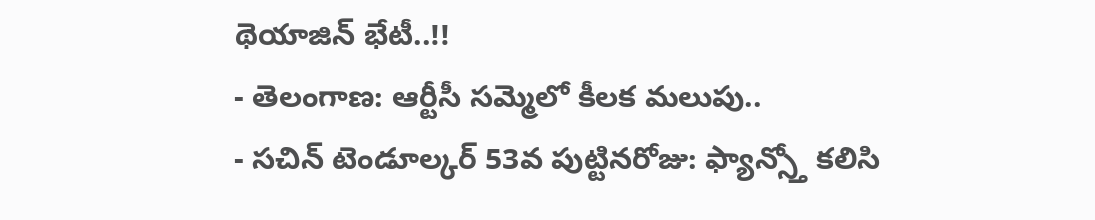థెయాజిన్ భేటీ..!!
- తెలంగాణ: ఆర్టీసీ సమ్మెలో కీలక మలుపు..
- సచిన్ టెండూల్కర్ 53వ పుట్టినరోజు: ఫ్యాన్స్తో కలిసి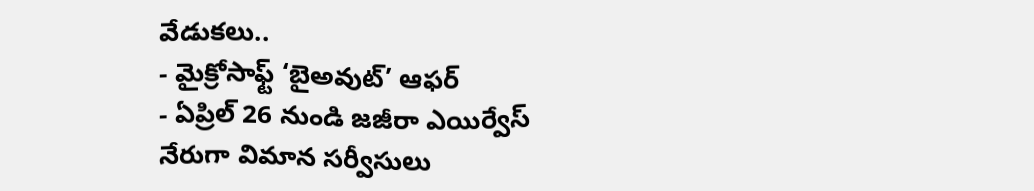వేడుకలు..
- మైక్రోసాఫ్ట్ ‘బైఅవుట్’ ఆఫర్
- ఏప్రిల్ 26 నుండి జజీరా ఎయిర్వేస్ నేరుగా విమాన సర్వీసులు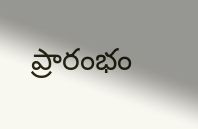ప్రారంభం